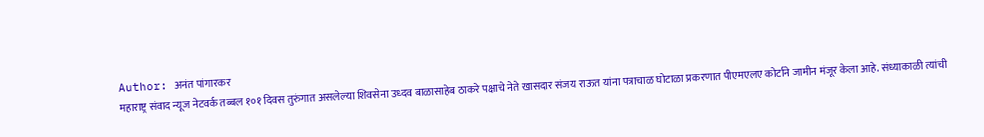Author: अनंत पांगारकर
महाराष्ट्र संवाद न्यूज नेटवर्क तब्बल १०१ दिवस तुरुंगात असलेल्या शिवसेना उध्दव बाळासाहेब ठाकरे पक्षाचे नेते खासदार संजय राऊत यांना पत्राचाळ घोटाळा प्रकरणात पीएमएलए कोर्टाने जामीन मंजूर केला आहे. संध्याकाळी त्यांची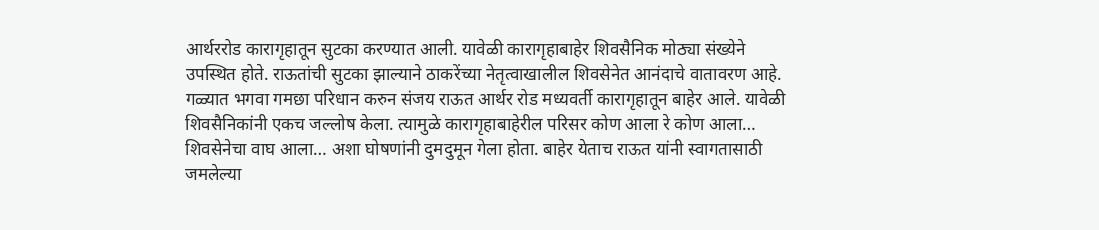आर्थररोड कारागृहातून सुटका करण्यात आली. यावेळी कारागृहाबाहेर शिवसैनिक मोठ्या संख्येने उपस्थित होते. राऊतांची सुटका झाल्याने ठाकरेंच्या नेतृत्वाखालील शिवसेनेत आनंदाचे वातावरण आहे. गळ्यात भगवा गमछा परिधान करुन संजय राऊत आर्थर रोड मध्यवर्ती कारागृहातून बाहेर आले. यावेळी शिवसैनिकांनी एकच जल्लोष केला. त्यामुळे कारागृहाबाहेरील परिसर कोण आला रे कोण आला… शिवसेनेचा वाघ आला… अशा घोषणांनी दुमदुमून गेला होता. बाहेर येताच राऊत यांनी स्वागतासाठी जमलेल्या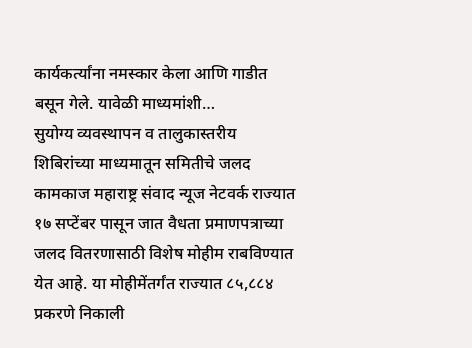कार्यकर्त्यांना नमस्कार केला आणि गाडीत बसून गेले. यावेळी माध्यमांशी…
सुयोग्य व्यवस्थापन व तालुकास्तरीय शिबिरांच्या माध्यमातून समितीचे जलद कामकाज महाराष्ट्र संवाद न्यूज नेटवर्क राज्यात १७ सप्टेंबर पासून जात वैधता प्रमाणपत्राच्या जलद वितरणासाठी विशेष मोहीम राबविण्यात येत आहे. या मोहीमेंतर्गंत राज्यात ८५,८८४ प्रकरणे निकाली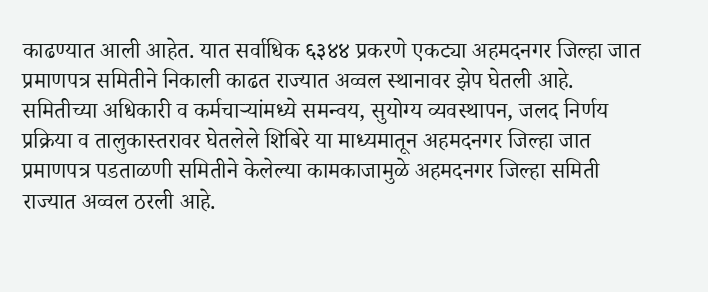काढण्यात आली आहेत. यात सर्वाधिक ६३४४ प्रकरणे एकट्या अहमदनगर जिल्हा जात प्रमाणपत्र समितीने निकाली काढत राज्यात अव्वल स्थानावर झेप घेतली आहे. समितीच्या अधिकारी व कर्मचाऱ्यांमध्ये समन्वय, सुयोग्य व्यवस्थापन, जलद निर्णय प्रक्रिया व तालुकास्तरावर घेतलेले शिबिरे या माध्यमातून अहमदनगर जिल्हा जात प्रमाणपत्र पडताळणी समितीने केलेल्या कामकाजामुळे अहमदनगर जिल्हा समिती राज्यात अव्वल ठरली आहे.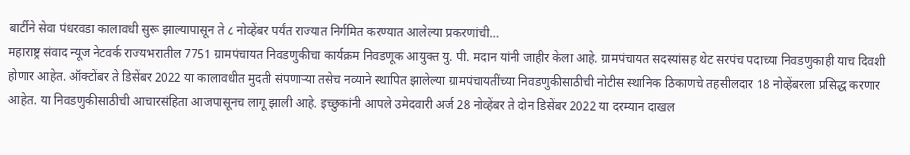बार्टीने सेवा पंधरवडा कालावधी सुरू झाल्यापासून ते ८ नोव्हेंबर पर्यंत राज्यात निर्गमित करण्यात आलेल्या प्रकरणांची…
महाराष्ट्र संवाद न्यूज नेटवर्क राज्यभरातील 7751 ग्रामपंचायत निवडणुकीचा कार्यक्रम निवडणूक आयुक्त यु. पी. मदान यांनी जाहीर केला आहे. ग्रामपंचायत सदस्यांसह थेट सरपंच पदाच्या निवडणुकाही याच दिवशी होणार आहेत. ऑक्टोंबर ते डिसेंबर 2022 या कालावधीत मुदती संपणाऱ्या तसेच नव्याने स्थापित झालेल्या ग्रामपंचायतींच्या निवडणुकीसाठीची नोटीस स्थानिक ठिकाणचे तहसीलदार 18 नोव्हेंबरला प्रसिद्ध करणार आहेत. या निवडणुकीसाठीची आचारसंहिता आजपासूनच लागू झाली आहे. इच्छुकांनी आपले उमेदवारी अर्ज 28 नोव्हेंबर ते दोन डिसेंबर 2022 या दरम्यान दाखल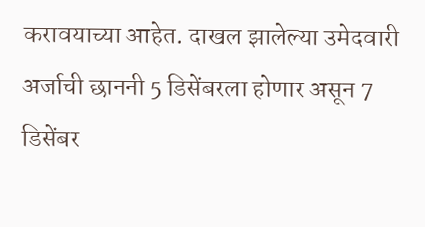करावयाच्या आहेत. दाखल झालेल्या उमेदवारी अर्जाची छाननी 5 डिसेंबरला होणार असून 7 डिसेंबर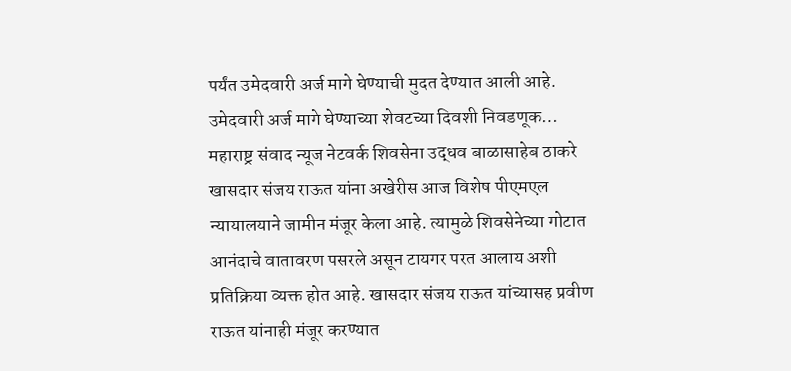पर्यंत उमेदवारी अर्ज मागे घेण्याची मुदत देण्यात आली आहे. उमेदवारी अर्ज मागे घेण्याच्या शेवटच्या दिवशी निवडणूक…
महाराष्ट्र संवाद न्यूज नेटवर्क शिवसेना उद्धव बाळासाहेब ठाकरे खासदार संजय राऊत यांना अखेरीस आज विशेष पीएमएल न्यायालयाने जामीन मंजूर केला आहे. त्यामुळे शिवसेनेच्या गोटात आनंदाचे वातावरण पसरले असून टायगर परत आलाय अशी प्रतिक्रिया व्यक्त होत आहे. खासदार संजय राऊत यांच्यासह प्रवीण राऊत यांनाही मंजूर करण्यात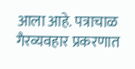आला आहे. पत्राचाळ गैरव्यवहार प्रकरणात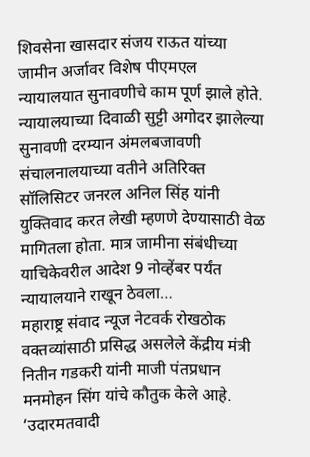शिवसेना खासदार संजय राऊत यांच्या जामीन अर्जावर विशेष पीएमएल न्यायालयात सुनावणीचे काम पूर्ण झाले होते. न्यायालयाच्या दिवाळी सुट्टी अगोदर झालेल्या सुनावणी दरम्यान अंमलबजावणी संचालनालयाच्या वतीने अतिरिक्त सॉलिसिटर जनरल अनिल सिंह यांनी युक्तिवाद करत लेखी म्हणणे देण्यासाठी वेळ मागितला होता. मात्र जामीना संबंधीच्या याचिकेवरील आदेश 9 नोव्हेंबर पर्यंत न्यायालयाने राखून ठेवला…
महाराष्ट्र संवाद न्यूज नेटवर्क रोखठोक वक्तव्यांसाठी प्रसिद्ध असलेले केंद्रीय मंत्री नितीन गडकरी यांनी माजी पंतप्रधान मनमोहन सिंग यांचे कौतुक केले आहे. ‘उदारमतवादी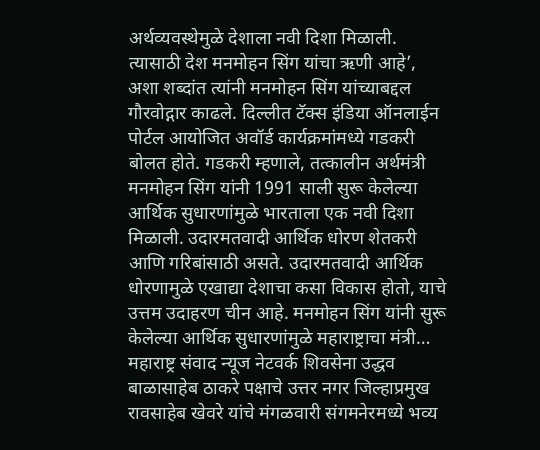अर्थव्यवस्थेमुळे देशाला नवी दिशा मिळाली. त्यासाठी देश मनमोहन सिंग यांचा ऋणी आहे’, अशा शब्दांत त्यांनी मनमोहन सिंग यांच्याबद्दल गौरवोद्गार काढले. दिल्लीत टॅक्स इंडिया ऑनलाईन पोर्टल आयोजित अवॉर्ड कार्यक्रमांमध्ये गडकरी बोलत होते. गडकरी म्हणाले, तत्कालीन अर्थमंत्री मनमोहन सिंग यांनी 1991 साली सुरू केलेल्या आर्थिक सुधारणांमुळे भारताला एक नवी दिशा मिळाली. उदारमतवादी आर्थिक धोरण शेतकरी आणि गरिबांसाठी असते. उदारमतवादी आर्थिक धोरणामुळे एखाद्या देशाचा कसा विकास होतो, याचे उत्तम उदाहरण चीन आहे. मनमोहन सिंग यांनी सुरू केलेल्या आर्थिक सुधारणांमुळे महाराष्ट्राचा मंत्री…
महाराष्ट्र संवाद न्यूज नेटवर्क शिवसेना उद्धव बाळासाहेब ठाकरे पक्षाचे उत्तर नगर जिल्हाप्रमुख रावसाहेब खेवरे यांचे मंगळवारी संगमनेरमध्ये भव्य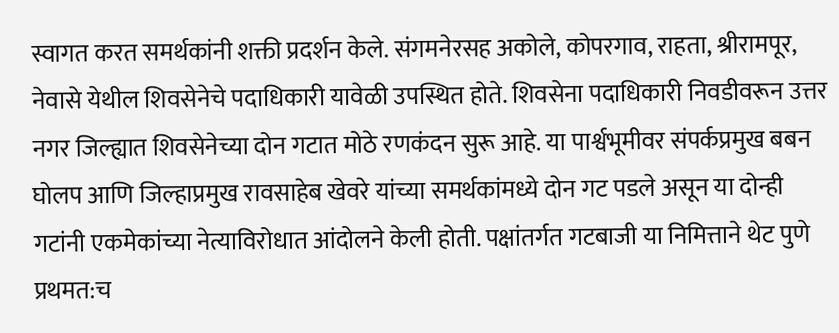स्वागत करत समर्थकांनी शक्ती प्रदर्शन केले. संगमनेरसह अकोले, कोपरगाव, राहता, श्रीरामपूर, नेवासे येथील शिवसेनेचे पदाधिकारी यावेळी उपस्थित होते. शिवसेना पदाधिकारी निवडीवरून उत्तर नगर जिल्ह्यात शिवसेनेच्या दोन गटात मोठे रणकंदन सुरू आहे. या पार्श्वभूमीवर संपर्कप्रमुख बबन घोलप आणि जिल्हाप्रमुख रावसाहेब खेवरे यांच्या समर्थकांमध्ये दोन गट पडले असून या दोन्ही गटांनी एकमेकांच्या नेत्याविरोधात आंदोलने केली होती. पक्षांतर्गत गटबाजी या निमित्ताने थेट पुणे प्रथमत:च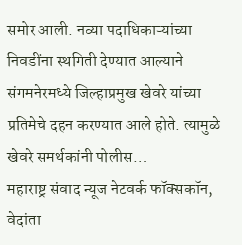समोर आली. नव्या पदाधिकाऱ्यांच्या निवडींना स्थगिती देण्यात आल्याने संगमनेरमध्ये जिल्हाप्रमुख खेवरे यांच्या प्रतिमेचे दहन करण्यात आले होते. त्यामुळे खेवरे समर्थकांनी पोलीस…
महाराष्ट्र संवाद न्यूज नेटवर्क फॉक्सकॉन, वेदांता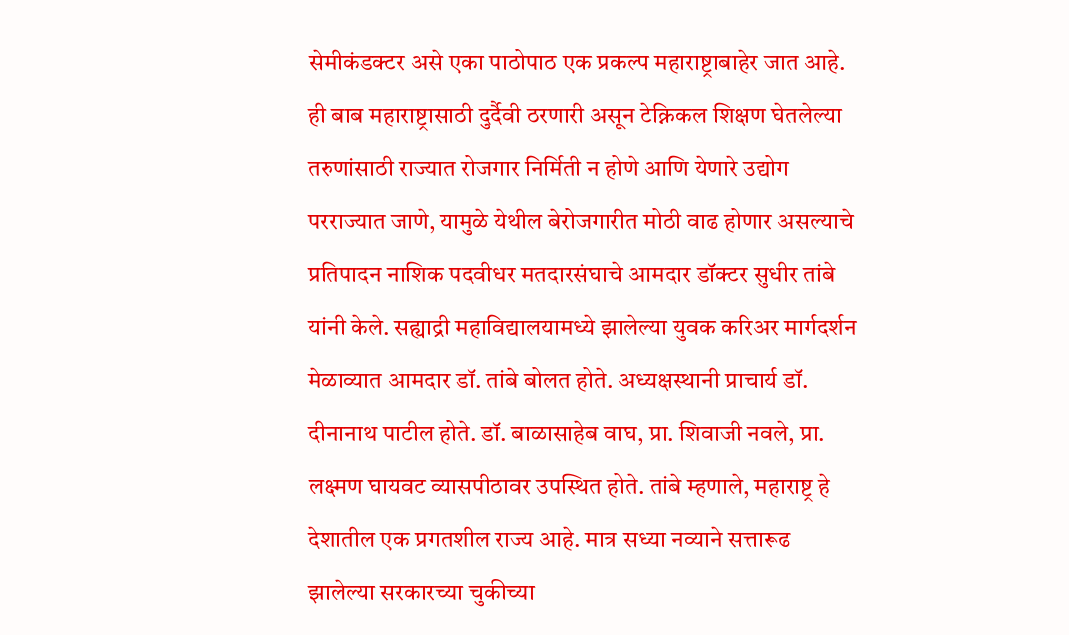सेमीकंडक्टर असे एका पाठोपाठ एक प्रकल्प महाराष्ट्राबाहेर जात आहे. ही बाब महाराष्ट्रासाठी दुर्दैवी ठरणारी असून टेक्निकल शिक्षण घेतलेल्या तरुणांसाठी राज्यात रोजगार निर्मिती न होणे आणि येणारे उद्योग परराज्यात जाणे, यामुळे येथील बेरोजगारीत मोठी वाढ होणार असल्याचे प्रतिपादन नाशिक पदवीधर मतदारसंघाचे आमदार डॉक्टर सुधीर तांबे यांनी केले. सह्याद्री महाविद्यालयामध्ये झालेल्या युवक करिअर मार्गदर्शन मेळाव्यात आमदार डॉ. तांबे बोलत होते. अध्यक्षस्थानी प्राचार्य डॉ. दीनानाथ पाटील होते. डॉ. बाळासाहेब वाघ, प्रा. शिवाजी नवले, प्रा. लक्ष्मण घायवट व्यासपीठावर उपस्थित होते. तांबे म्हणाले, महाराष्ट्र हे देशातील एक प्रगतशील राज्य आहे. मात्र सध्या नव्याने सत्तारूढ झालेल्या सरकारच्या चुकीच्या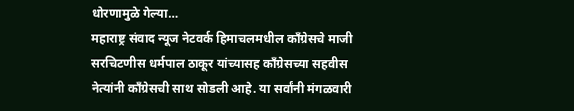धोरणामुळे गेल्या…
महाराष्ट्र संवाद न्यूज नेटवर्क हिमाचलमधील काँग्रेसचे माजी सरचिटणीस धर्मपाल ठाकूर यांच्यासह काँग्रेसच्या सहवीस नेत्यांनी काँग्रेसची साथ सोडली आहे. या सर्वांनी मंगळवारी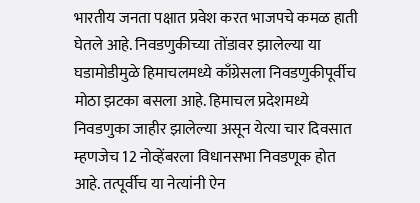भारतीय जनता पक्षात प्रवेश करत भाजपचे कमळ हाती घेतले आहे. निवडणुकीच्या तोंडावर झालेल्या या घडामोडीमुळे हिमाचलमध्ये काँग्रेसला निवडणुकीपूर्वीच मोठा झटका बसला आहे. हिमाचल प्रदेशमध्ये निवडणुका जाहीर झालेल्या असून येत्या चार दिवसात म्हणजेच 12 नोव्हेंबरला विधानसभा निवडणूक होत आहे. तत्पूर्वीच या नेत्यांनी ऐन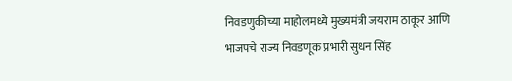निवडणुकीच्या माहोलमध्ये मुख्यमंत्री जयराम ठाकूर आणि भाजपचे राज्य निवडणूक प्रभारी सुधन सिंह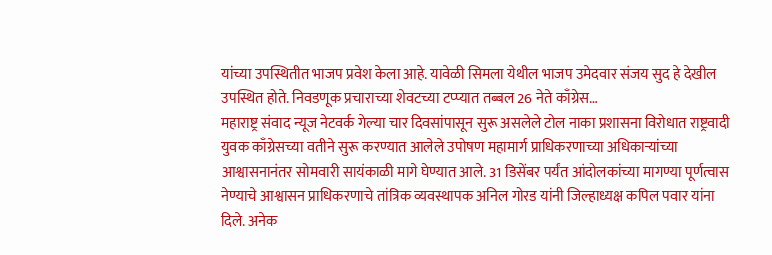यांच्या उपस्थितीत भाजप प्रवेश केला आहे. यावेळी सिमला येथील भाजप उमेदवार संजय सुद हे देखील उपस्थित होते. निवडणूक प्रचाराच्या शेवटच्या टप्प्यात तब्बल 26 नेते काँग्रेस…
महाराष्ट्र संवाद न्यूज नेटवर्क गेल्या चार दिवसांपासून सुरू असलेले टोल नाका प्रशासना विरोधात राष्ट्रवादी युवक काँग्रेसच्या वतीने सुरू करण्यात आलेले उपोषण महामार्ग प्राधिकरणाच्या अधिकाऱ्यांच्या आश्वासनानंतर सोमवारी सायंकाळी मागे घेण्यात आले. 31 डिसेंबर पर्यंत आंदोलकांच्या मागण्या पूर्णत्वास नेण्याचे आश्वासन प्राधिकरणाचे तांत्रिक व्यवस्थापक अनिल गोरड यांनी जिल्हाध्यक्ष कपिल पवार यांना दिले. अनेक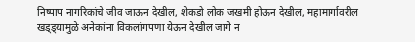निष्पाप नागरिकांचे जीव जाऊन देखील, शेकडो लोक जखमी होऊन देखील, महामार्गावरील खड्ड्यामुळे अनेकांना विकलांगपणा येऊन देखील जागे न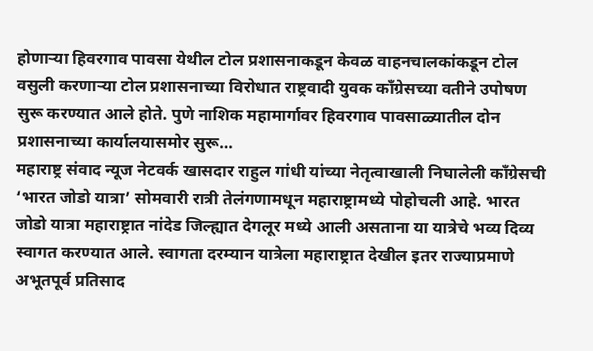होणाऱ्या हिवरगाव पावसा येथील टोल प्रशासनाकडून केवळ वाहनचालकांकडून टोल वसुली करणाऱ्या टोल प्रशासनाच्या विरोधात राष्ट्रवादी युवक काँग्रेसच्या वतीने उपोषण सुरू करण्यात आले होते. पुणे नाशिक महामार्गावर हिवरगाव पावसाळ्यातील दोन प्रशासनाच्या कार्यालयासमोर सुरू…
महाराष्ट्र संवाद न्यूज नेटवर्क खासदार राहुल गांधी यांच्या नेतृत्वाखाली निघालेली काँग्रेसची ‘भारत जोडो यात्रा’ सोमवारी रात्री तेलंगणामधून महाराष्ट्रामध्ये पोहोचली आहे. भारत जोडो यात्रा महाराष्ट्रात नांदेड जिल्ह्यात देगलूर मध्ये आली असताना या यात्रेचे भव्य दिव्य स्वागत करण्यात आले. स्वागता दरम्यान यात्रेला महाराष्ट्रात देखील इतर राज्याप्रमाणे अभूतपूर्व प्रतिसाद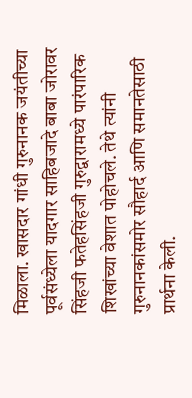मिळाला. खासदार गांधी गुरुनानक जयंतीच्या पूर्वसंध्येला यादगार साहिबजादे बाबा जोरावर सिंहजी फतेहसिंहजी गुरुद्वारामध्ये पारंपारिक शिखांच्या वेशात पोहोचले. तेथे त्यांनी गुरुनानकांसमोर सौहार्द आणि समानतेसाठी प्रार्थना केली.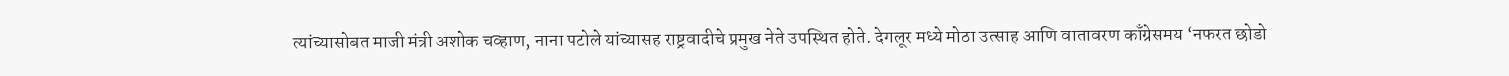त्यांच्यासोबत माजी मंत्री अशोक चव्हाण, नाना पटोले यांच्यासह राष्ट्रवादीचे प्रमुख नेते उपस्थित होते. देगलूर मध्ये मोठा उत्साह आणि वातावरण काँग्रेसमय ‘नफरत छोडो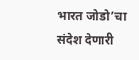भारत जोडो’चा संदेश देणारी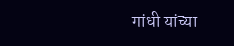गांधी यांच्या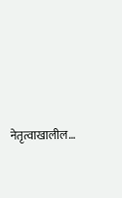नेतृत्वाखालील…